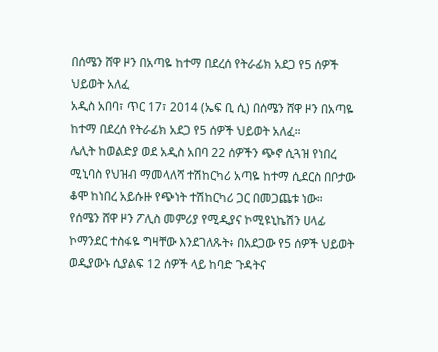በሰሜን ሸዋ ዞን በአጣዬ ከተማ በደረሰ የትራፊክ አደጋ የ5 ሰዎች ህይወት አለፈ
አዲስ አበባ፣ ጥር 17፣ 2014 (ኤፍ ቢ ሲ) በሰሜን ሸዋ ዞን በአጣዬ ከተማ በደረሰ የትራፊክ አደጋ የ5 ሰዎች ህይወት አለፈ።
ሌሊት ከወልድያ ወደ አዲስ አበባ 22 ሰዎችን ጭኖ ሲጓዝ የነበረ ሚኒባስ የህዝብ ማመላለሻ ተሽከርካሪ አጣዬ ከተማ ሲደርስ በቦታው ቆሞ ከነበረ አይሱዙ የጭነት ተሽከርካሪ ጋር በመጋጨቱ ነው።
የሰሜን ሸዋ ዞን ፖሊስ መምሪያ የሚዲያና ኮሚዩኒኬሽን ሀላፊ ኮማንደር ተስፋዬ ግዛቸው እንደገለጹት፥ በአደጋው የ5 ሰዎች ህይወት ወዲያውኑ ሲያልፍ 12 ሰዎች ላይ ከባድ ጉዳትና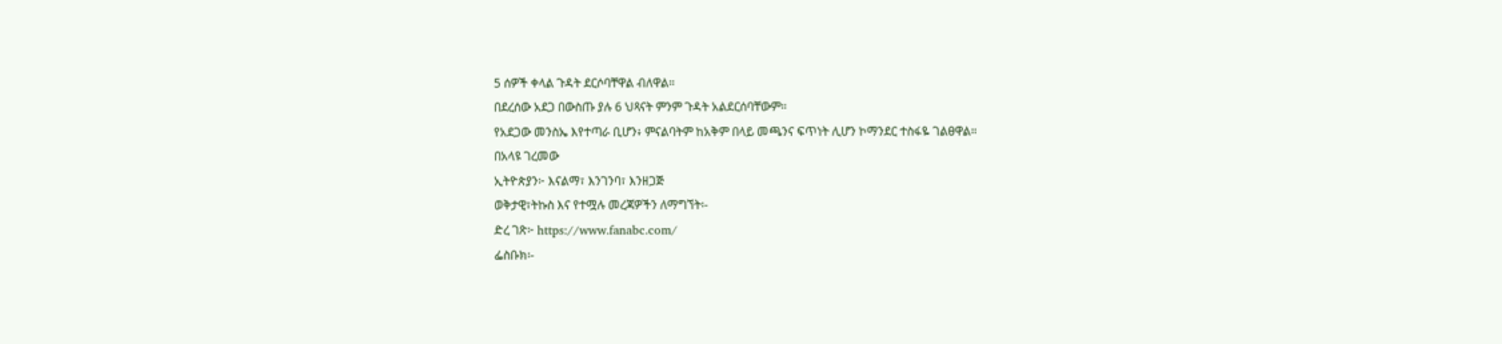5 ሰዎች ቀላል ጉዳት ደርሶባቸዋል ብለዋል።
በደረሰው አደጋ በውስጡ ያሉ 6 ህጻናት ምንም ጉዳት አልደርሰባቸውም።
የአደጋው መንስኤ እየተጣራ ቢሆን፥ ምናልባትም ከአቅም በላይ መጫንና ፍጥነት ሊሆን ኮማንደር ተስፋዬ ገልፀዋል።
በአላዩ ገረመው
ኢትዮጵያን፦ እናልማ፣ እንገንባ፣ እንዘጋጅ
ወቅታዊ፣ትኩስ እና የተሟሉ መረጃዎችን ለማግኘት፡-
ድረ ገጽ፦ https://www.fanabc.com/
ፌስቡክ፡-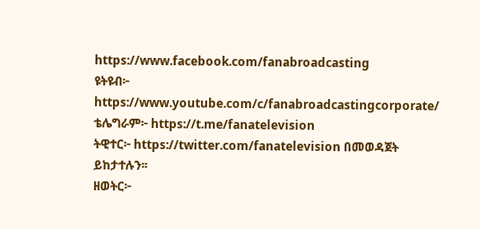https://www.facebook.com/fanabroadcasting
ዩትዩብ፦ https://www.youtube.com/c/fanabroadcastingcorporate/
ቴሌግራም፦ https://t.me/fanatelevision
ትዊተር፦ https://twitter.com/fanatelevision በመወዳጀት ይከታተሉን፡፡
ዘወትር፦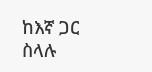ከእኛ ጋር ስላሉ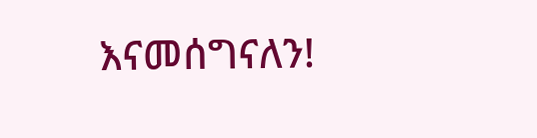እናመሰግናለን!